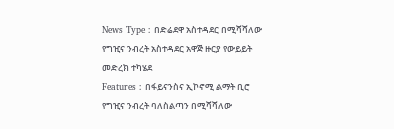News Type : በድሬደዋ አስተዳደር በሚሻሻለው የግዢና ንብረት አስተዳደር አዋጅ ዙርያ የውይይት መድረክ ተካሄደ
Features : በፋይናንስና ኢኮኖሚ ልማት ቢሮ የግዢና ንብረት ባለስልጣን በሚሻሻለው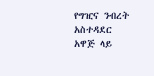የግዢና ንብረት አስተዳደር አዋጅ ላይ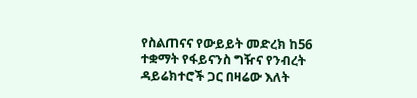የስልጠናና የውይይት መድረክ ከ56 ተቋማት የፋይናንስ ግዥና የንብረት ዳይሬክተሮች ጋር በዛሬው እለት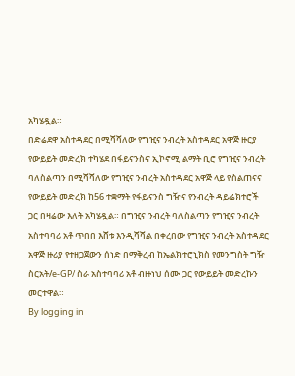አካሄዷል።
በድሬደዋ አስተዳደር በሚሻሻለው የግዢና ንብረት አስተዳደር አዋጅ ዙርያ የውይይት መድረክ ተካሄደ በፋይናንስና ኢኮኖሚ ልማት ቢሮ የግዢና ንብረት ባለስልጣን በሚሻሻለው የግዢና ንብረት አስተዳደር አዋጅ ላይ የስልጠናና የውይይት መድረክ ከ56 ተቋማት የፋይናንስ ግዥና የንብረት ዳይሬክተሮች ጋር በዛሬው እለት አካሄዷል። በግዢና ንብረት ባለስልጣን የግዢና ንብረት አስተባባሪ አቶ ጥበበ እሸቱ እንዲሻሻል በቀረበው የግዢና ንብረት አስተዳደር አዋጅ ዙሪያ የተዘጋጀውን ሰነድ በማቅረብ ከኤልክተሮኒክስ የመንግስት ግዥ ስርአት/e-GP/ ስራ አስተባባሪ አቶ ብዙነህ ሰሙ ጋር የውይይት መድረኩን መርተዋል።
By logging in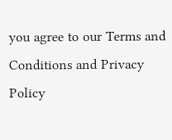you agree to our Terms and Conditions and Privacy Policy